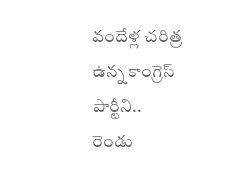వందేళ్ల చరిత్ర ఉన్న కాంగ్రెస్ పార్టీని.. రెండు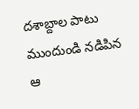దశాబ్దాల పాటు ముందుండి నడిపిన ఆ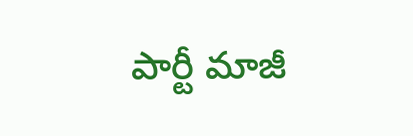పార్టీ మాజీ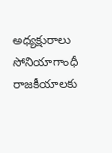అధ్యక్షురాలు సోనియాగాంధీ రాజకీయాలకు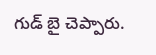గుడ్ బై చెప్పారు.